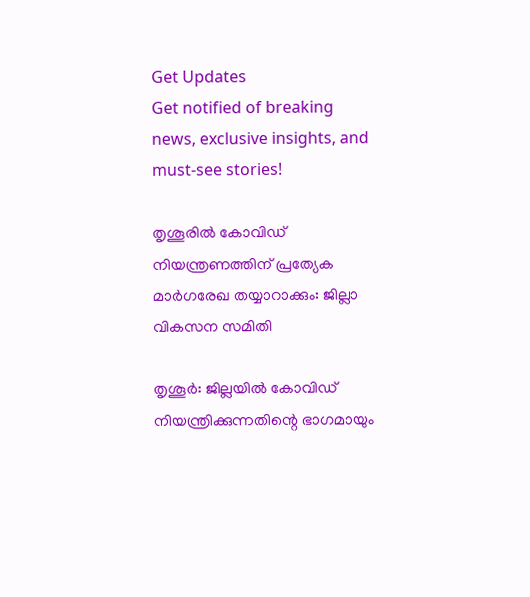Get Updates
Get notified of breaking news, exclusive insights, and must-see stories!

തൃശൂരില്‍ കോവിഡ് നിയന്ത്രണത്തിന് പ്രത്യേക മാര്‍ഗരേഖ തയ്യാറാക്കും: ജില്ലാ വികസന സമിതി

തൃശൂര്‍: ജില്ലയില്‍ കോവിഡ് നിയന്ത്രിക്കുന്നതിന്റെ ഭാഗമായും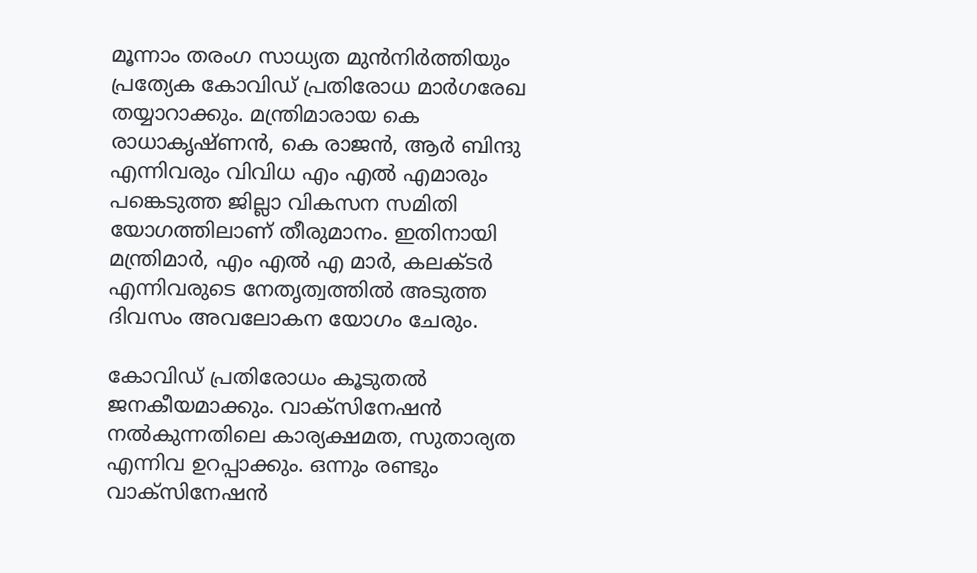മൂന്നാം തരംഗ സാധ്യത മുന്‍നിര്‍ത്തിയും പ്രത്യേക കോവിഡ് പ്രതിരോധ മാര്‍ഗരേഖ തയ്യാറാക്കും. മന്ത്രിമാരായ കെ രാധാകൃഷ്ണന്‍, കെ രാജന്‍, ആര്‍ ബിന്ദു എന്നിവരും വിവിധ എം എല്‍ എമാരും പങ്കെടുത്ത ജില്ലാ വികസന സമിതി യോഗത്തിലാണ് തീരുമാനം. ഇതിനായി മന്ത്രിമാര്‍, എം എല്‍ എ മാര്‍, കലക്ടര്‍ എന്നിവരുടെ നേതൃത്വത്തില്‍ അടുത്ത ദിവസം അവലോകന യോഗം ചേരും.

കോവിഡ് പ്രതിരോധം കൂടുതല്‍ ജനകീയമാക്കും. വാക്‌സിനേഷന്‍ നല്‍കുന്നതിലെ കാര്യക്ഷമത, സുതാര്യത എന്നിവ ഉറപ്പാക്കും. ഒന്നും രണ്ടും വാക്‌സിനേഷന്‍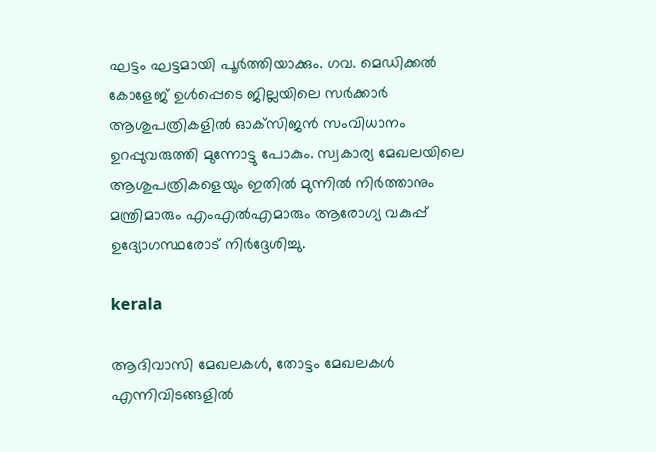ഘട്ടം ഘട്ടമായി പൂര്‍ത്തിയാക്കും. ഗവ. മെഡിക്കല്‍ കോളേജ് ഉള്‍പ്പെടെ ജില്ലയിലെ സര്‍ക്കാര്‍ ആശുപത്രികളില്‍ ഓക്‌സിജന്‍ സംവിധാനം ഉറപ്പുവരുത്തി മുന്നോട്ടു പോകും. സ്വകാര്യ മേഖലയിലെ ആശുപത്രികളെയും ഇതില്‍ മുന്നില്‍ നിര്‍ത്താനും മന്ത്രിമാരും എംഎല്‍എമാരും ആരോഗ്യ വകുപ്പ് ഉദ്യോഗസ്ഥരോട് നിര്‍ദ്ദേശിച്ചു.

kerala

ആദിവാസി മേഖലകള്‍, തോട്ടം മേഖലകള്‍ എന്നിവിടങ്ങളില്‍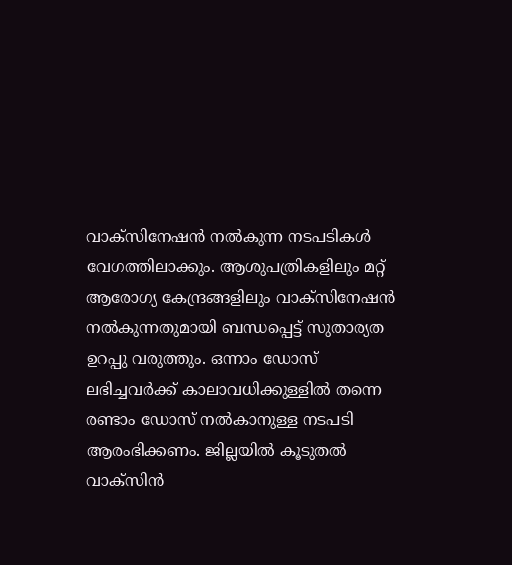വാക്‌സിനേഷന്‍ നല്‍കുന്ന നടപടികള്‍ വേഗത്തിലാക്കും. ആശുപത്രികളിലും മറ്റ് ആരോഗ്യ കേന്ദ്രങ്ങളിലും വാക്‌സിനേഷന്‍ നല്‍കുന്നതുമായി ബന്ധപ്പെട്ട് സുതാര്യത ഉറപ്പു വരുത്തും. ഒന്നാം ഡോസ് ലഭിച്ചവര്‍ക്ക് കാലാവധിക്കുള്ളില്‍ തന്നെ രണ്ടാം ഡോസ് നല്‍കാനുള്ള നടപടി ആരംഭിക്കണം. ജില്ലയില്‍ കൂടുതല്‍ വാക്‌സിന്‍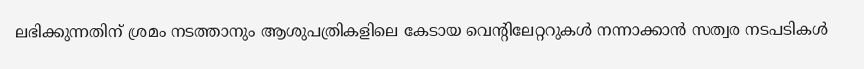ലഭിക്കുന്നതിന് ശ്രമം നടത്താനും ആശുപത്രികളിലെ കേടായ വെന്റിലേറ്ററുകള്‍ നന്നാക്കാന്‍ സത്വര നടപടികള്‍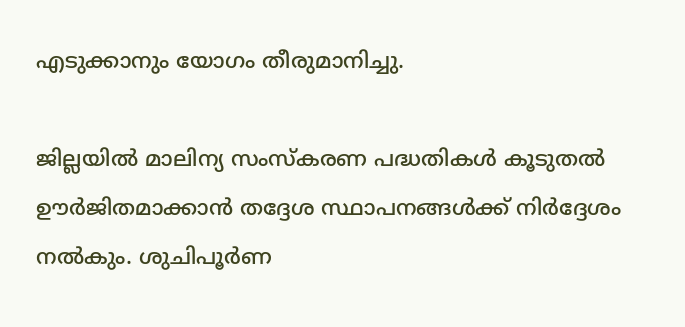എടുക്കാനും യോഗം തീരുമാനിച്ചു.

ജില്ലയില്‍ മാലിന്യ സംസ്‌കരണ പദ്ധതികള്‍ കൂടുതല്‍ ഊര്‍ജിതമാക്കാന്‍ തദ്ദേശ സ്ഥാപനങ്ങള്‍ക്ക് നിര്‍ദ്ദേശം നല്‍കും. ശുചിപൂര്‍ണ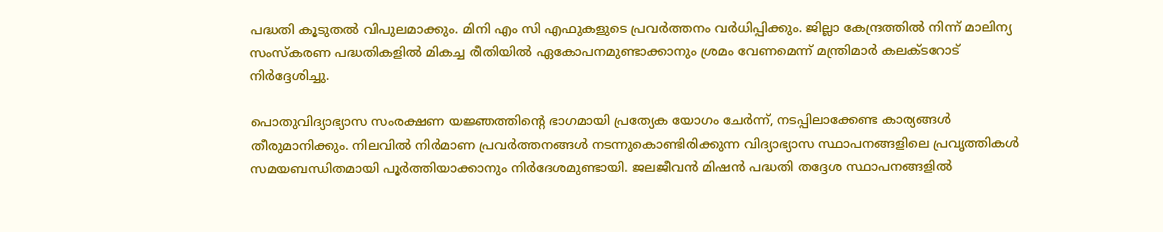പദ്ധതി കൂടുതല്‍ വിപുലമാക്കും. മിനി എം സി എഫുകളുടെ പ്രവര്‍ത്തനം വര്‍ധിപ്പിക്കും. ജില്ലാ കേന്ദ്രത്തില്‍ നിന്ന് മാലിന്യ സംസ്‌കരണ പദ്ധതികളില്‍ മികച്ച രീതിയില്‍ ഏകോപനമുണ്ടാക്കാനും ശ്രമം വേണമെന്ന് മന്ത്രിമാര്‍ കലക്ടറോട് നിര്‍ദ്ദേശിച്ചു.

പൊതുവിദ്യാഭ്യാസ സംരക്ഷണ യജ്ഞത്തിന്റെ ഭാഗമായി പ്രത്യേക യോഗം ചേര്‍ന്ന്, നടപ്പിലാക്കേണ്ട കാര്യങ്ങള്‍ തീരുമാനിക്കും. നിലവില്‍ നിര്‍മാണ പ്രവര്‍ത്തനങ്ങള്‍ നടന്നുകൊണ്ടിരിക്കുന്ന വിദ്യാഭ്യാസ സ്ഥാപനങ്ങളിലെ പ്രവൃത്തികള്‍ സമയബന്ധിതമായി പൂര്‍ത്തിയാക്കാനും നിര്‍ദേശമുണ്ടായി. ജലജീവന്‍ മിഷന്‍ പദ്ധതി തദ്ദേശ സ്ഥാപനങ്ങളില്‍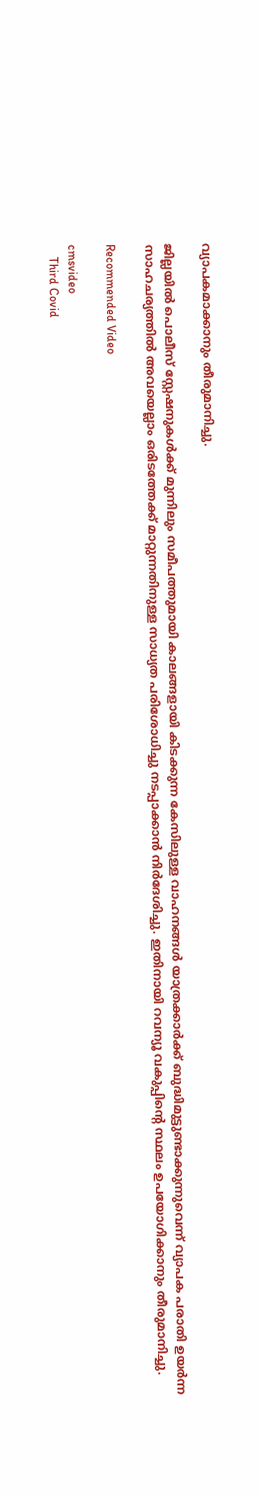വ്യാപകമാക്കാനും തീരുമാനിച്ചു.

ജില്ലയില്‍ പൊലീസ് സ്റ്റേഷനുകള്‍ക്ക് മുന്നിലും സമീപത്തുമായി കാലങ്ങളായി കിടക്കുന്ന കേസിലുള്ള വാഹനങ്ങള്‍ യാത്രക്കാര്‍ക്ക് ബുദ്ധിമുട്ടുണ്ടാക്കുന്നുവെന്ന് വ്യാപക പരാതി ഉയര്‍ന്ന സാഹചര്യത്തില്‍ അവയെല്ലാം ഒരിടത്തേക്ക് മാറ്റുന്നതിനുള്ള സാധ്യത പരിശോധിച്ചു നടപ്പാക്കാന്‍ നിര്‍ദേശിച്ചു. ഇതിനായി റവന്യൂ വകുപ്പിന്റെ സ്ഥലം ഉപയോഗിക്കാനും തീരുമാനിച്ചു.

Recommended Video

cmsvideo
    Third Covid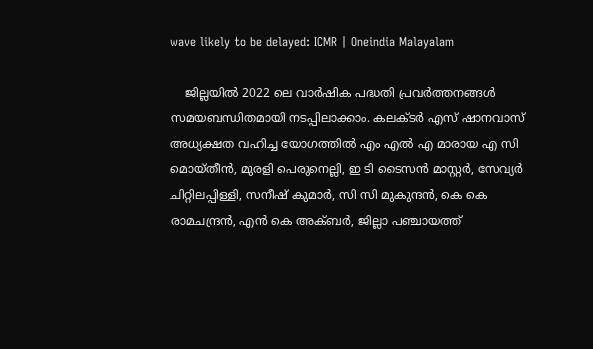wave likely to be delayed: ICMR | Oneindia Malayalam

    ജില്ലയില്‍ 2022 ലെ വാര്‍ഷിക പദ്ധതി പ്രവര്‍ത്തനങ്ങള്‍ സമയബന്ധിതമായി നടപ്പിലാക്കാം. കലക്ടര്‍ എസ് ഷാനവാസ് അധ്യക്ഷത വഹിച്ച യോഗത്തില്‍ എം എല്‍ എ മാരായ എ സി മൊയ്തീന്‍, മുരളി പെരുനെല്ലി, ഇ ടി ടൈസന്‍ മാസ്റ്റര്‍, സേവ്യര്‍ ചിറ്റിലപ്പിള്ളി, സനീഷ് കുമാര്‍, സി സി മുകുന്ദന്‍, കെ കെ രാമചന്ദ്രന്‍, എന്‍ കെ അക്ബര്‍, ജില്ലാ പഞ്ചായത്ത്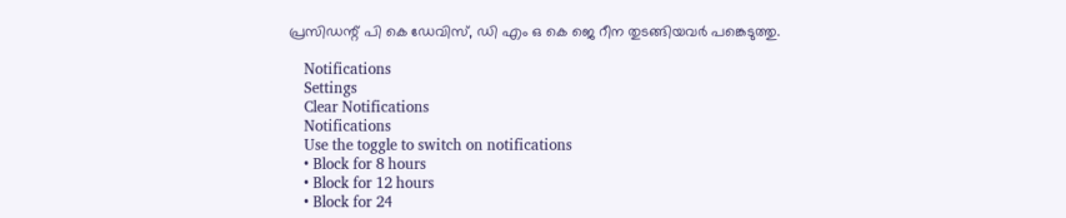പ്രസിഡന്റ് പി കെ ഡേവിസ്, ഡി എം ഒ കെ ജെ റീന തുടങ്ങിയവര്‍ പങ്കെടുത്തു.

    Notifications
    Settings
    Clear Notifications
    Notifications
    Use the toggle to switch on notifications
    • Block for 8 hours
    • Block for 12 hours
    • Block for 24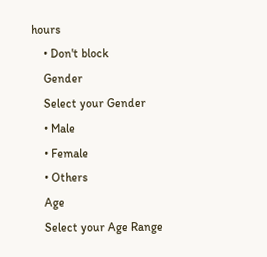hours
    • Don't block
    Gender
    Select your Gender
    • Male
    • Female
    • Others
    Age
    Select your Age Range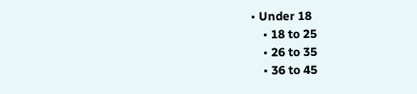• Under 18
    • 18 to 25
    • 26 to 35
    • 36 to 45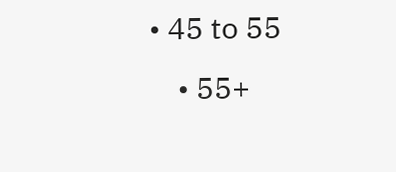• 45 to 55
    • 55+